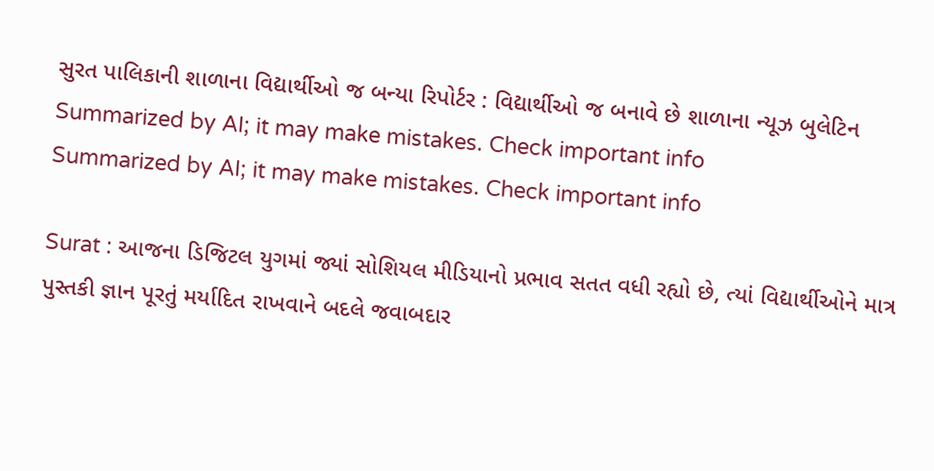સુરત પાલિકાની શાળાના વિદ્યાર્થીઓ જ બન્યા રિપોર્ટર : વિદ્યાર્થીઓ જ બનાવે છે શાળાના ન્યૂઝ બુલેટિન
Summarized by AI; it may make mistakes. Check important info
Summarized by AI; it may make mistakes. Check important info

Surat : આજના ડિજિટલ યુગમાં જ્યાં સોશિયલ મીડિયાનો પ્રભાવ સતત વધી રહ્યો છે, ત્યાં વિદ્યાર્થીઓને માત્ર પુસ્તકી જ્ઞાન પૂરતું મર્યાદિત રાખવાને બદલે જવાબદાર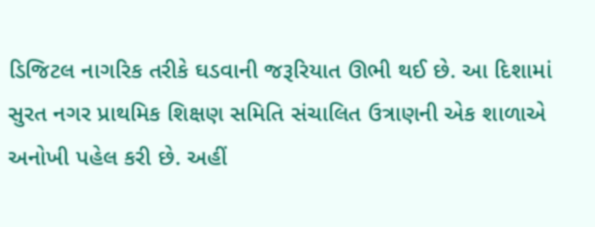ડિજિટલ નાગરિક તરીકે ઘડવાની જરૂરિયાત ઊભી થઈ છે. આ દિશામાં સુરત નગર પ્રાથમિક શિક્ષણ સમિતિ સંચાલિત ઉત્રાણની એક શાળાએ અનોખી પહેલ કરી છે. અહીં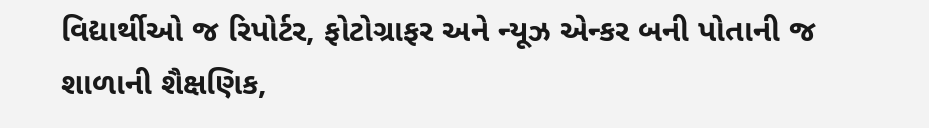વિદ્યાર્થીઓ જ રિપોર્ટર, ફોટોગ્રાફર અને ન્યૂઝ એન્કર બની પોતાની જ શાળાની શૈક્ષણિક,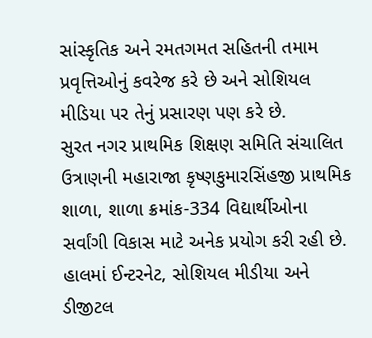સાંસ્કૃતિક અને રમતગમત સહિતની તમામ પ્રવૃત્તિઓનું કવરેજ કરે છે અને સોશિયલ મીડિયા પર તેનું પ્રસારણ પણ કરે છે.
સુરત નગર પ્રાથમિક શિક્ષણ સમિતિ સંચાલિત ઉત્રાણની મહારાજા કૃષ્ણકુમારસિંહજી પ્રાથમિક શાળા, શાળા ક્રમાંક-334 વિદ્યાર્થીઓના સર્વાંગી વિકાસ માટે અનેક પ્રયોગ કરી રહી છે. હાલમાં ઈન્ટરનેટ, સોશિયલ મીડીયા અને ડીજીટલ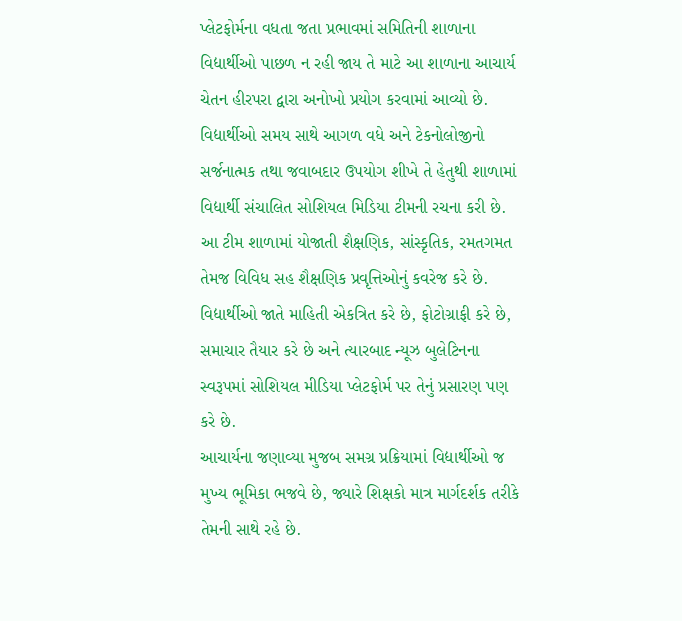પ્લેટફોર્મના વધતા જતા પ્રભાવમાં સમિતિની શાળાના વિદ્યાર્થીઓ પાછળ ન રહી જાય તે માટે આ શાળાના આચાર્ય ચેતન હીરપરા દ્વારા અનોખો પ્રયોગ કરવામાં આવ્યો છે. વિદ્યાર્થીઓ સમય સાથે આગળ વધે અને ટેકનોલોજીનો સર્જનાત્મક તથા જવાબદાર ઉપયોગ શીખે તે હેતુથી શાળામાં વિદ્યાર્થી સંચાલિત સોશિયલ મિડિયા ટીમની રચના કરી છે. આ ટીમ શાળામાં યોજાતી શૈક્ષણિક, સાંસ્કૃતિક, રમતગમત તેમજ વિવિધ સહ શૈક્ષણિક પ્રવૃત્તિઓનું કવરેજ કરે છે. વિદ્યાર્થીઓ જાતે માહિતી એકત્રિત કરે છે, ફોટોગ્રાફી કરે છે, સમાચાર તૈયાર કરે છે અને ત્યારબાદ ન્યૂઝ બુલેટિનના સ્વરૂપમાં સોશિયલ મીડિયા પ્લેટફોર્મ પર તેનું પ્રસારણ પણ કરે છે.
આચાર્યના જણાવ્યા મુજબ સમગ્ર પ્રક્રિયામાં વિદ્યાર્થીઓ જ મુખ્ય ભૂમિકા ભજવે છે, જ્યારે શિક્ષકો માત્ર માર્ગદર્શક તરીકે તેમની સાથે રહે છે.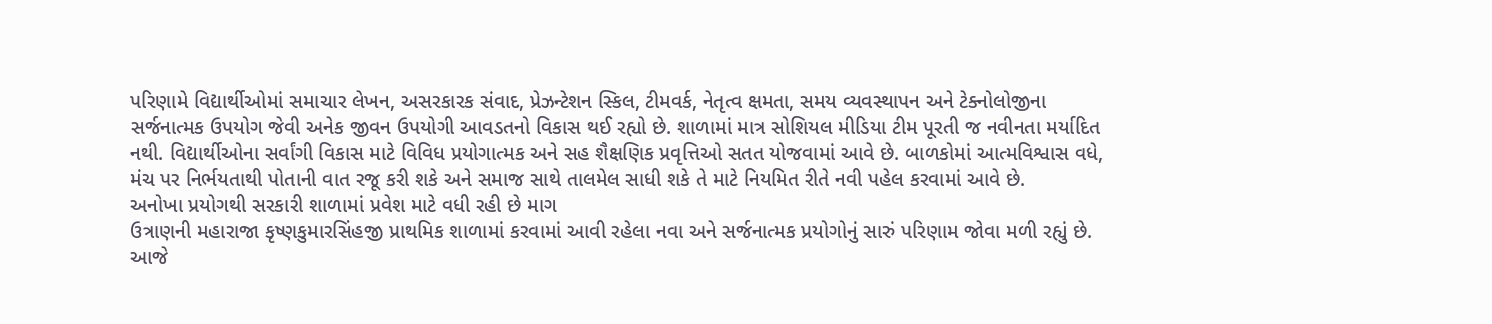પરિણામે વિદ્યાર્થીઓમાં સમાચાર લેખન, અસરકારક સંવાદ, પ્રેઝન્ટેશન સ્કિલ, ટીમવર્ક, નેતૃત્વ ક્ષમતા, સમય વ્યવસ્થાપન અને ટેક્નોલોજીના સર્જનાત્મક ઉપયોગ જેવી અનેક જીવન ઉપયોગી આવડતનો વિકાસ થઈ રહ્યો છે. શાળામાં માત્ર સોશિયલ મીડિયા ટીમ પૂરતી જ નવીનતા મર્યાદિત નથી. વિદ્યાર્થીઓના સર્વાંગી વિકાસ માટે વિવિધ પ્રયોગાત્મક અને સહ શૈક્ષણિક પ્રવૃત્તિઓ સતત યોજવામાં આવે છે. બાળકોમાં આત્મવિશ્વાસ વધે, મંચ પર નિર્ભયતાથી પોતાની વાત રજૂ કરી શકે અને સમાજ સાથે તાલમેલ સાધી શકે તે માટે નિયમિત રીતે નવી પહેલ કરવામાં આવે છે.
અનોખા પ્રયોગથી સરકારી શાળામાં પ્રવેશ માટે વધી રહી છે માગ
ઉત્રાણની મહારાજા કૃષ્ણકુમારસિંહજી પ્રાથમિક શાળામાં કરવામાં આવી રહેલા નવા અને સર્જનાત્મક પ્રયોગોનું સારું પરિણામ જોવા મળી રહ્યું છે. આજે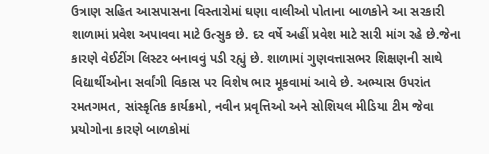ઉત્રાણ સહિત આસપાસના વિસ્તારોમાં ઘણા વાલીઓ પોતાના બાળકોને આ સરકારી શાળામાં પ્રવેશ અપાવવા માટે ઉત્સુક છે. દર વર્ષે અહીં પ્રવેશ માટે સારી માંગ રહે છે.જેના કારણે વેઈટીંગ લિસ્ટર બનાવવું પડી રહ્યું છે. શાળામાં ગુણવત્તાસભર શિક્ષણની સાથે વિદ્યાર્થીઓના સર્વાંગી વિકાસ પર વિશેષ ભાર મૂકવામાં આવે છે. અભ્યાસ ઉપરાંત રમતગમત, સાંસ્કૃતિક કાર્યક્રમો, નવીન પ્રવૃત્તિઓ અને સોશિયલ મીડિયા ટીમ જેવા પ્રયોગોના કારણે બાળકોમાં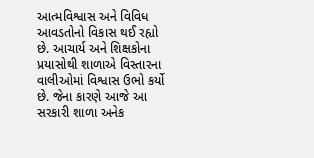આત્મવિશ્વાસ અને વિવિધ આવડતોનો વિકાસ થઈ રહ્યો છે. આચાર્ય અને શિક્ષકોના પ્રયાસોથી શાળાએ વિસ્તારના વાલીઓમાં વિશ્વાસ ઉભો કર્યો છે. જેના કારણે આજે આ સરકારી શાળા અનેક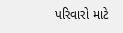પરિવારો માટે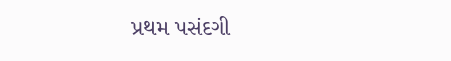પ્રથમ પસંદગી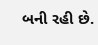બની રહી છે.